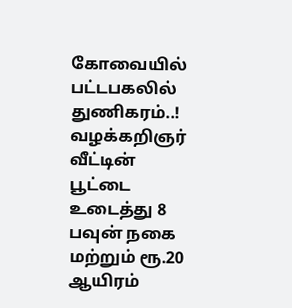கோவையில் பட்டபகலில் துணிகரம்..! வழக்கறிஞர் வீட்டின் பூட்டை உடைத்து 8 பவுன் நகை மற்றும் ரூ.20 ஆயிரம்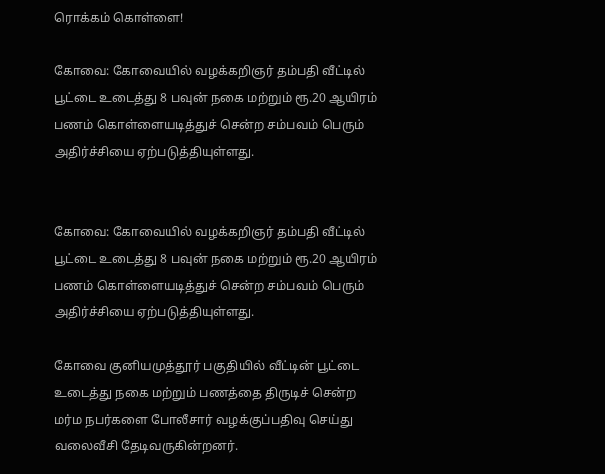ரொக்கம் கொள்ளை!

கோவை: கோவையில் வழக்கறிஞர் தம்பதி வீட்டில் பூட்டை உடைத்து 8 பவுன் நகை மற்றும் ரூ.20 ஆயிரம் பணம் கொள்ளையடித்துச் சென்ற சம்பவம் பெரும் அதிர்ச்சியை ஏற்படுத்தியுள்ளது.


கோவை: கோவையில் வழக்கறிஞர் தம்பதி வீட்டில் பூட்டை உடைத்து 8 பவுன் நகை மற்றும் ரூ.20 ஆயிரம் பணம் கொள்ளையடித்துச் சென்ற சம்பவம் பெரும் அதிர்ச்சியை ஏற்படுத்தியுள்ளது.

கோவை குனியமுத்தூர் பகுதியில் வீட்டின் பூட்டை உடைத்து நகை மற்றும் பணத்தை திருடிச் சென்ற மர்ம நபர்களை போலீசார் வழக்குப்பதிவு செய்து வலைவீசி தேடிவருகின்றனர்.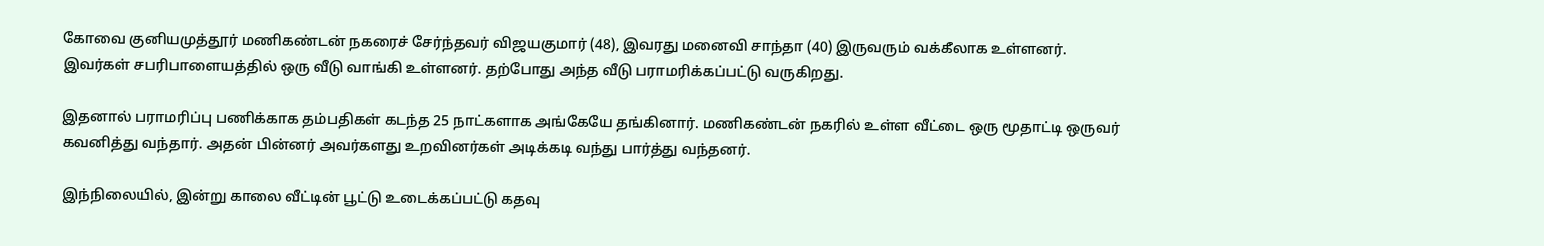கோவை குனியமுத்தூர் மணிகண்டன் நகரைச் சேர்ந்தவர் விஜயகுமார் (48), இவரது மனைவி சாந்தா (40) இருவரும் வக்கீலாக உள்ளனர். இவர்கள் சபரிபாளையத்தில் ஒரு வீடு வாங்கி உள்ளனர். தற்போது அந்த வீடு பராமரிக்கப்பட்டு வருகிறது.

இதனால் பராமரிப்பு பணிக்காக தம்பதிகள் கடந்த 25 நாட்களாக அங்கேயே தங்கினார். மணிகண்டன் நகரில் உள்ள வீட்டை ஒரு மூதாட்டி ஒருவர் கவனித்து வந்தார். அதன் பின்னர் அவர்களது உறவினர்கள் அடிக்கடி வந்து பார்த்து வந்தனர்.

இந்நிலையில், இன்று காலை வீட்டின் பூட்டு உடைக்கப்பட்டு கதவு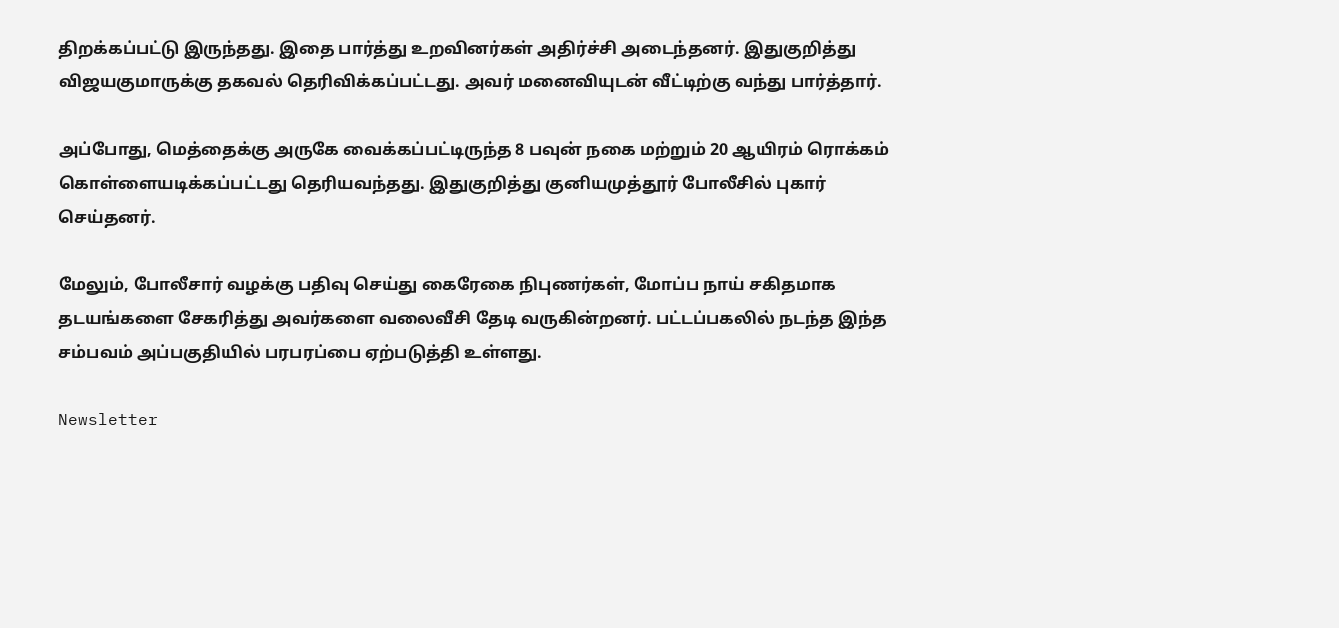திறக்கப்பட்டு இருந்தது. இதை பார்த்து உறவினர்கள் அதிர்ச்சி அடைந்தனர். இதுகுறித்து விஜயகுமாருக்கு தகவல் தெரிவிக்கப்பட்டது. அவர் மனைவியுடன் வீட்டிற்கு வந்து பார்த்தார்.

அப்போது, மெத்தைக்கு அருகே வைக்கப்பட்டிருந்த 8 பவுன் நகை மற்றும் 20 ஆயிரம் ரொக்கம் கொள்ளையடிக்கப்பட்டது தெரியவந்தது. இதுகுறித்து குனியமுத்தூர் போலீசில் புகார் செய்தனர்.

மேலும், போலீசார் வழக்கு பதிவு செய்து கைரேகை நிபுணர்கள், மோப்ப நாய் சகிதமாக தடயங்களை சேகரித்து அவர்களை வலைவீசி தேடி வருகின்றனர். பட்டப்பகலில் நடந்த இந்த சம்பவம் அப்பகுதியில் பரபரப்பை ஏற்படுத்தி உள்ளது.

Newsletter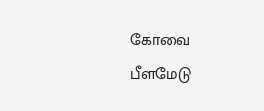கோவை பீளமேடு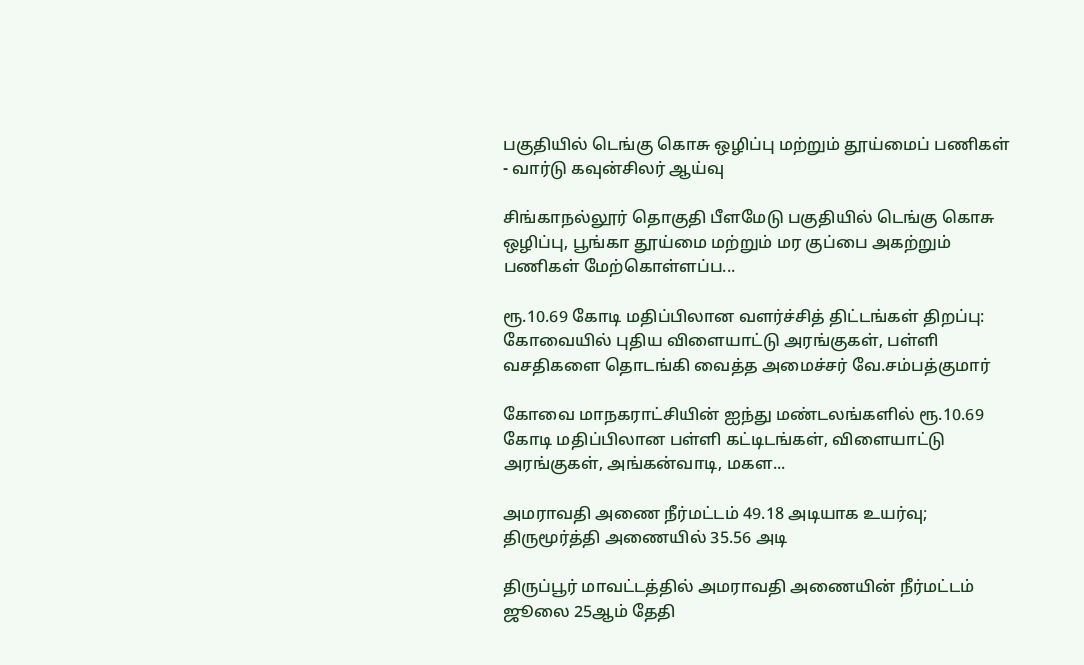பகுதியில் டெங்கு கொசு ஒழிப்பு மற்றும் தூய்மைப் பணிகள் - வார்டு கவுன்சிலர் ஆய்வு

சிங்காநல்லூர் தொகுதி பீளமேடு பகுதியில் டெங்கு கொசு ஒழிப்பு, பூங்கா தூய்மை மற்றும் மர குப்பை அகற்றும் பணிகள் மேற்கொள்ளப்ப...

ரூ.10.69 கோடி மதிப்பிலான வளர்ச்சித் திட்டங்கள் திறப்பு: கோவையில் புதிய விளையாட்டு அரங்குகள், பள்ளி வசதிகளை தொடங்கி வைத்த அமைச்சர் வே.சம்பத்குமார்

கோவை மாநகராட்சியின் ஐந்து மண்டலங்களில் ரூ.10.69 கோடி மதிப்பிலான பள்ளி கட்டிடங்கள், விளையாட்டு அரங்குகள், அங்கன்வாடி, மகள...

அமராவதி அணை நீர்மட்டம் 49.18 அடியாக உயர்வு; திருமூர்த்தி அணையில் 35.56 அடி

திருப்பூர் மாவட்டத்தில் அமராவதி அணையின் நீர்மட்டம் ஜூலை 25ஆம் தேதி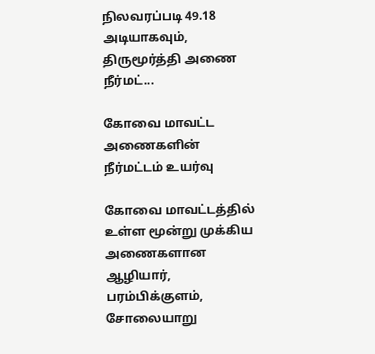நிலவரப்படி 49.18 அடியாகவும், திருமூர்த்தி அணை நீர்மட்...

கோவை மாவட்ட அணைகளின் நீர்மட்டம் உயர்வு

கோவை மாவட்டத்தில் உள்ள மூன்று முக்கிய அணைகளான ஆழியார், பரம்பிக்குளம், சோலையாறு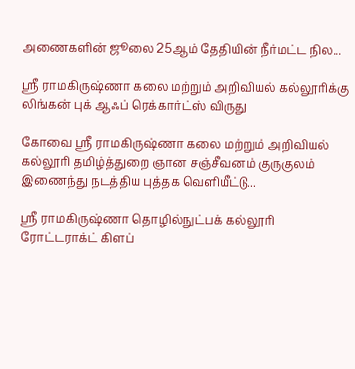அணைகளின் ஜூலை 25ஆம் தேதியின் நீர்மட்ட நில...

ஸ்ரீ ராமகிருஷ்ணா கலை மற்றும் அறிவியல் கல்லூரிக்கு லிங்கன் புக் ஆஃப் ரெக்கார்ட்ஸ் விருது

கோவை ஸ்ரீ ராமகிருஷ்ணா கலை மற்றும் அறிவியல் கல்லூரி தமிழ்த்துறை ஞான சஞ்சீவனம் குருகுலம் இணைந்து நடத்திய புத்தக வெளியீட்டு...

ஸ்ரீ ராமகிருஷ்ணா தொழில்நுட்பக் கல்லூரி ரோட்டராக்ட் கிளப்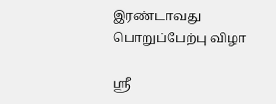இரண்டாவது பொறுப்பேற்பு விழா

ஸ்ரீ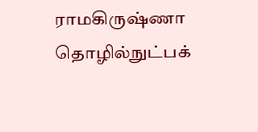ராமகிருஷ்ணா தொழில்நுட்பக்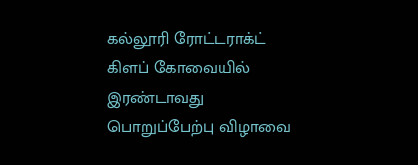கல்லூரி ரோட்டராக்ட் கிளப் கோவையில் இரண்டாவது பொறுப்பேற்பு விழாவை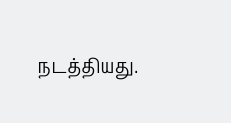நடத்தியது.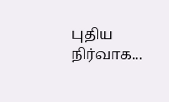புதிய நிர்வாக...